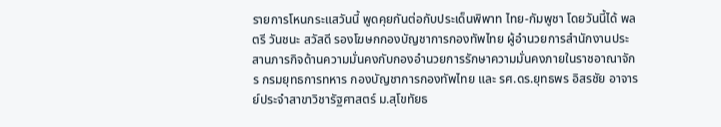รายการโหนกระแสวันนี้ พูดคุยกันต่อกับประเด็นพิพาท ไทย-กัมพูชา โดยวันนี้ได้ พลตรี วันชนะ สวัสดี รองโฆษกกองบัญชาการกองทัพไทย ผู้อำนวยการสำนักงานประสานภารกิจด้านความมั่นคงกับกองอำนวยการรักษาความมั่นคงภายในราชอาณาจักร กรมยุทธการทหาร กองบัญชาการกองทัพไทย และ รศ.ดร.ยุทธพร อิสรชัย อาจารย์ประจำสาขาวิชารัฐศาสตร์ ม.สุโขทัยธ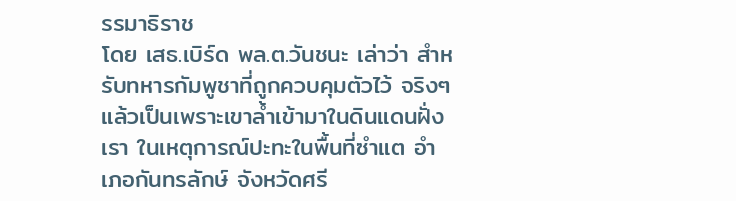รรมาธิราช
โดย เสธ.เบิร์ด พล.ต.วันชนะ เล่าว่า สำหรับทหารกัมพูชาที่ถูกควบคุมตัวไว้ จริงๆ แล้วเป็นเพราะเขาล้ำเข้ามาในดินแดนฝั่งเรา ในเหตุการณ์ปะทะในพื้นที่ซำแต อำเภอกันทรลักษ์ จังหวัดศรี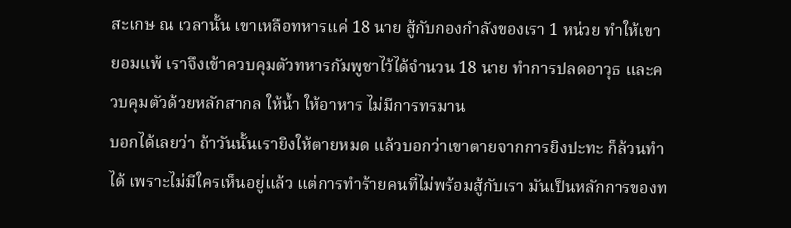สะเกษ ณ เวลานั้น เขาเหลือทหารแค่ 18 นาย สู้กับกองกำลังของเรา 1 หน่วย ทำให้เขายอมแพ้ เราจึงเข้าควบคุมตัวทหารกัมพูชาไว้ได้จำนวน 18 นาย ทำการปลดอาวุธ และควบคุมตัวด้วยหลักสากล ให้น้ำ ให้อาหาร ไม่มีการทรมาน
บอกได้เลยว่า ถ้าวันนั้นเรายิงให้ตายหมด แล้วบอกว่าเขาตายจากการยิงปะทะ ก็ล้วนทำได้ เพราะไม่มีใครเห็นอยู่แล้ว แต่การทำร้ายคนที่ไม่พร้อมสู้กับเรา มันเป็นหลักการของท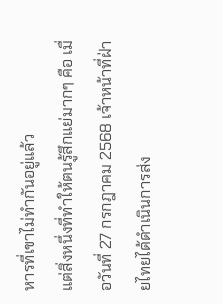หารที่เขาไม่ทำกันอยู่แล้ว
แต่สิ่งหนึ่งที่ทำให้ตนรู้สึกแย่มากๆ คือ เมื่อวันที่ 27 กรกฎาคม 2568 เจ้าหน้าที่ฝ่ายไทยได้ดำเนินการส่ง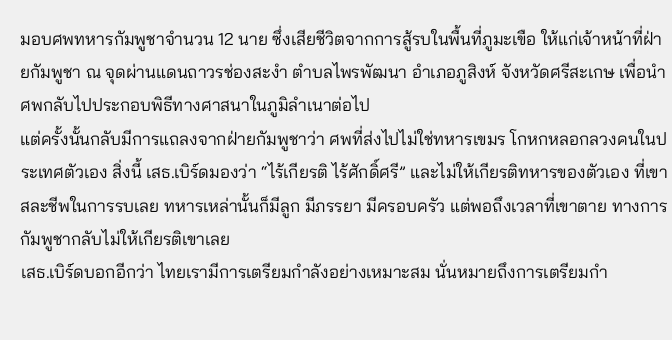มอบศพทหารกัมพูชาจำนวน 12 นาย ซึ่งเสียชีวิตจากการสู้รบในพื้นที่ภูมะเขือ ให้แก่เจ้าหน้าที่ฝ่ายกัมพูชา ณ จุดผ่านแดนถาวรช่องสะงำ ตำบลไพรพัฒนา อำเภอภูสิงห์ จังหวัดศรีสะเกษ เพื่อนำศพกลับไปประกอบพิธีทางศาสนาในภูมิลำเนาต่อไป
แต่ครั้งนั้นกลับมีการแถลงจากฝ่ายกัมพูชาว่า ศพที่ส่งไปไม่ใช่ทหารเขมร โกหกหลอกลวงคนในประเทศตัวเอง สิ่งนี้ เสธ.เบิร์ดมองว่า “ไร้เกียรติ ไร้ศักดิ์ศรี” และไม่ให้เกียรติทหารของตัวเอง ที่เขาสละชีพในการรบเลย ทหารเหล่านั้นก็มีลูก มีภรรยา มีครอบครัว แต่พอถึงเวลาที่เขาตาย ทางการกัมพูชากลับไม่ให้เกียรติเขาเลย
เสธ.เบิร์ดบอกอีกว่า ไทยเรามีการเตรียมกำลังอย่างเหมาะสม นั่นหมายถึงการเตรียมกำ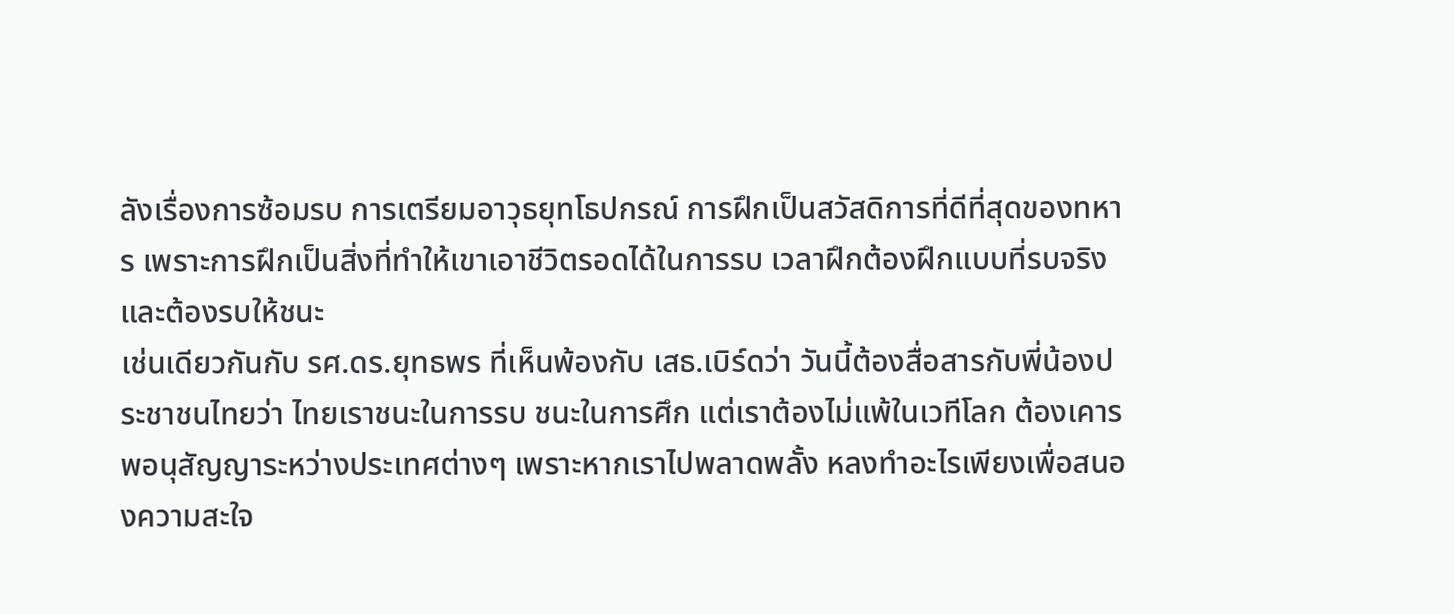ลังเรื่องการซ้อมรบ การเตรียมอาวุธยุทโธปกรณ์ การฝึกเป็นสวัสดิการที่ดีที่สุดของทหาร เพราะการฝึกเป็นสิ่งที่ทำให้เขาเอาชีวิตรอดได้ในการรบ เวลาฝึกต้องฝึกแบบที่รบจริง และต้องรบให้ชนะ
เช่นเดียวกันกับ รศ.ดร.ยุทธพร ที่เห็นพ้องกับ เสธ.เบิร์ดว่า วันนี้ต้องสื่อสารกับพี่น้องประชาชนไทยว่า ไทยเราชนะในการรบ ชนะในการศึก แต่เราต้องไม่แพ้ในเวทีโลก ต้องเคารพอนุสัญญาระหว่างประเทศต่างๆ เพราะหากเราไปพลาดพลั้ง หลงทำอะไรเพียงเพื่อสนองความสะใจ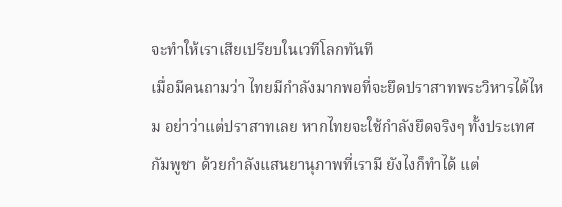จะทำให้เราเสียเปรียบในเวทีโลกทันที
เมื่อมีคนถามว่า ไทยมีกำลังมากพอที่จะยึดปราสาทพระวิหารได้ไหม อย่าว่าแต่ปราสาทเลย หากไทยจะใช้กำลังยึดจริงๆ ทั้งประเทศกัมพูชา ด้วยกำลังแสนยานุภาพที่เรามี ยังไงก็ทำได้ แต่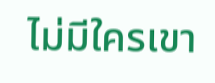ไม่มีใครเขา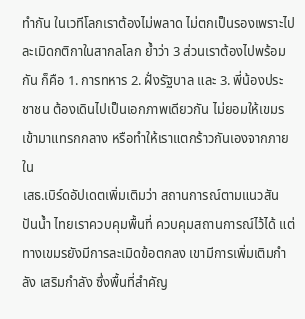ทำกัน ในเวทีโลกเราต้องไม่พลาด ไม่ตกเป็นรองเพราะไปละเมิดกติกาในสากลโลก ย้ำว่า 3 ส่วนเราต้องไปพร้อมกัน ก็คือ 1. การทหาร 2. ฝั่งรัฐบาล และ 3. พี่น้องประชาชน ต้องเดินไปเป็นเอกภาพเดียวกัน ไม่ยอมให้เขมรเข้ามาแทรกกลาง หรือทำให้เราแตกร้าวกันเองจากภายใน
เสธ.เบิร์ดอัปเดตเพิ่มเติมว่า สถานการณ์ตามแนวสันปันน้ำ ไทยเราควบคุมพื้นที่ ควบคุมสถานการณ์ไว้ได้ แต่ทางเขมรยังมีการละเมิดข้อตกลง เขามีการเพิ่มเติมกำลัง เสริมกำลัง ซึ่งพื้นที่สำคัญ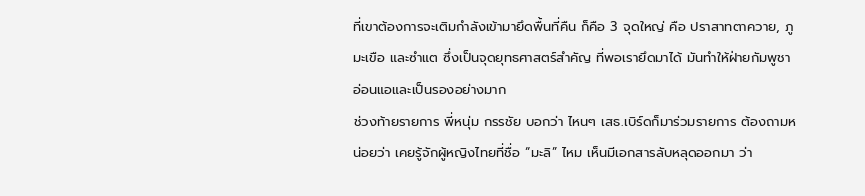ที่เขาต้องการจะเติมกำลังเข้ามายึดพื้นที่คืน ก็คือ 3 จุดใหญ่ คือ ปราสาทตาควาย, ภูมะเขือ และซำแต ซึ่งเป็นจุดยุทธศาสตร์สำคัญ ที่พอเรายึดมาได้ มันทำให้ฝ่ายกัมพูชาอ่อนแอและเป็นรองอย่างมาก
ช่วงท้ายรายการ พี่หนุ่ม กรรชัย บอกว่า ไหนๆ เสธ.เบิร์ดก็มาร่วมรายการ ต้องถามหน่อยว่า เคยรู้จักผู้หญิงไทยที่ชื่อ “มะลิ” ไหม เห็นมีเอกสารลับหลุดออกมา ว่า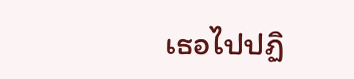เธอไปปฏิ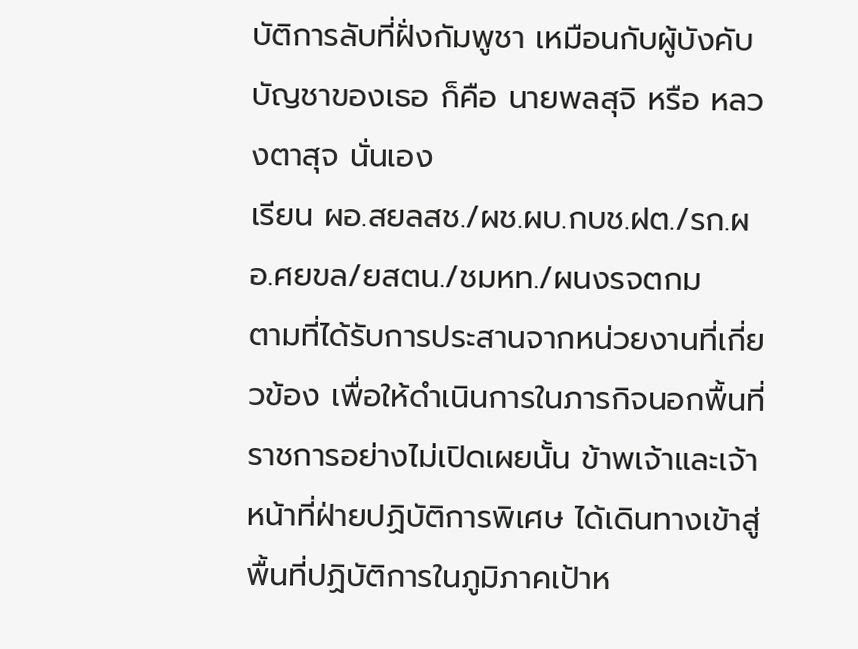บัติการลับที่ฝั่งกัมพูชา เหมือนกับผู้บังคับบัญชาของเธอ ก็คือ นายพลสุจิ หรือ หลวงตาสุจ นั่นเอง
เรียน ผอ.สยลสช./ผช.ผบ.กบช.ฝต./รก.ผอ.ศยขล/ยสตน./ชมหท./ผนงรจตกม
ตามที่ได้รับการประสานจากหน่วยงานที่เกี่ยวข้อง เพื่อให้ดำเนินการในภารกิจนอกพื้นที่ราชการอย่างไม่เปิดเผยนั้น ข้าพเจ้าและเจ้าหน้าที่ฝ่ายปฏิบัติการพิเศษ ได้เดินทางเข้าสู่พื้นที่ปฏิบัติการในภูมิภาคเป้าห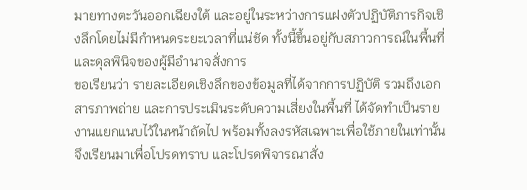มายทางตะวันออกเฉียงใต้ และอยู่ในระหว่างการแฝงตัวปฏิบัติภารกิจเชิงลึกโดยไม่มีกำหนดระยะเวลาที่แน่ชัด ทั้งนี้ขึ้นอยู่กับสภาวการณ์ในพื้นที่และดุลพินิจของผู้มีอำนาจสั่งการ
ขอเรียนว่า รายละเอียดเชิงลึกของข้อมูลที่ได้จากการปฏิบัติ รวมถึงเอกสารภาพถ่าย และการประเมินระดับความเสี่ยงในพื้นที่ ได้จัดทำเป็นรายงานแยกแนบไว้ในหน้าถัดไป พร้อมทั้งลงรหัสเฉพาะเพื่อใช้ภายในเท่านั้น
จึงเรียนมาเพื่อโปรดทราบ และโปรดพิจารณาสั่ง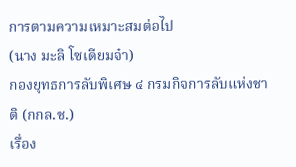การตามความเหมาะสมต่อไป
(นาง มะลิ โซเดียมจ๋า)
กองยุทธการลับพิเศษ ๔ กรมกิจการลับแห่งชาติ (กกล.ช.)
เรื่อง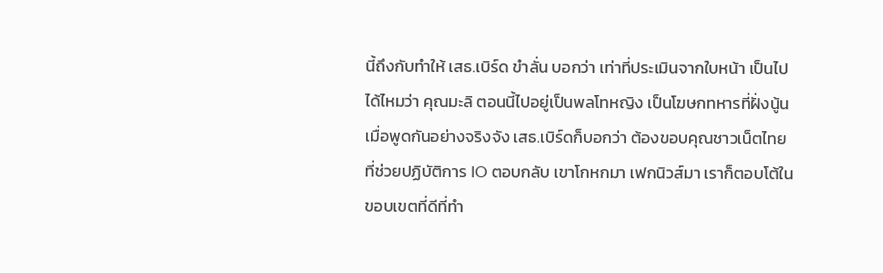นี้ถึงกับทำให้ เสธ.เบิร์ด ขำลั่น บอกว่า เท่าที่ประเมินจากใบหน้า เป็นไปได้ไหมว่า คุณมะลิ ตอนนี้ไปอยู่เป็นพลโทหญิง เป็นโฆษกทหารที่ฝั่งนู้น
เมื่อพูดกันอย่างจริงจัง เสธ.เบิร์ดก็บอกว่า ต้องขอบคุณชาวเน็ตไทย ที่ช่วยปฏิบัติการ IO ตอบกลับ เขาโกหกมา เฟกนิวส์มา เราก็ตอบโต้ในขอบเขตที่ดีที่ทำ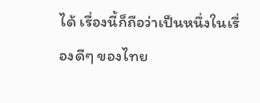ได้ เรื่องนี้ก็ถือว่าเป็นหนึ่งในเรื่องดีๆ ของไทย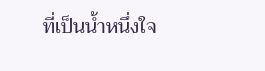ที่เป็นน้ำหนึ่งใจ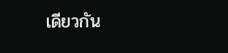เดียวกัน